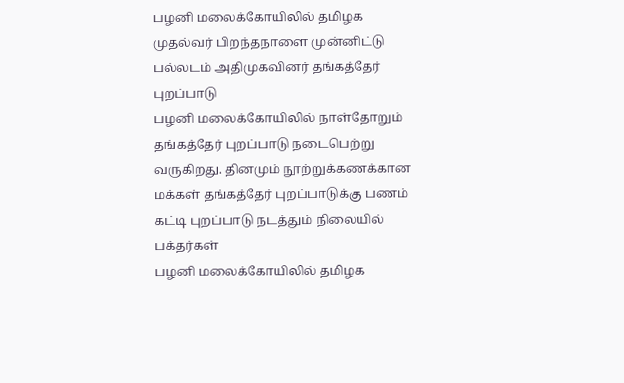பழனி மலைக்கோயிலில் தமிழக முதல்வர் பிறந்தநாளை முன்னிட்டு பல்லடம் அதிமுகவினர் தங்கத்தேர் புறப்பாடு
பழனி மலைக்கோயிலில் நாள்தோறும் தங்கத்தேர் புறப்பாடு நடைபெற்று வருகிறது. தினமும் நூற்றுக்கணக்கான மக்கள் தங்கத்தேர் புறப்பாடுக்கு பணம் கட்டி புறப்பாடு நடத்தும் நிலையில் பக்தர்கள்
பழனி மலைக்கோயிலில் தமிழக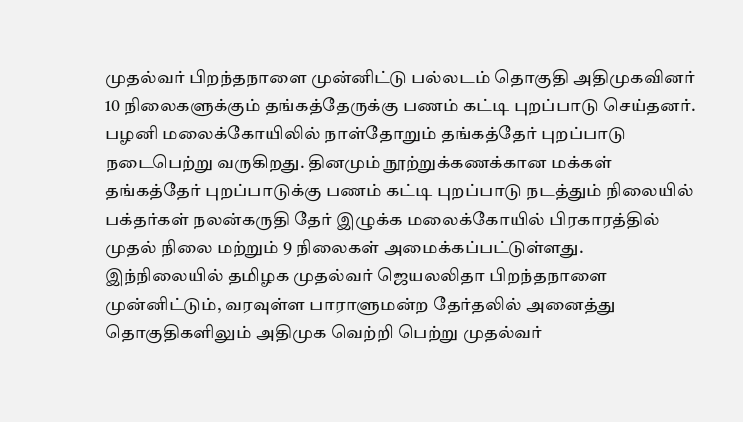முதல்வர் பிறந்தநாளை முன்னிட்டு பல்லடம் தொகுதி அதிமுகவினர் 10 நிலைகளுக்கும் தங்கத்தேருக்கு பணம் கட்டி புறப்பாடு செய்தனர்.
பழனி மலைக்கோயிலில் நாள்தோறும் தங்கத்தேர் புறப்பாடு நடைபெற்று வருகிறது. தினமும் நூற்றுக்கணக்கான மக்கள் தங்கத்தேர் புறப்பாடுக்கு பணம் கட்டி புறப்பாடு நடத்தும் நிலையில் பக்தர்கள் நலன்கருதி தேர் இழுக்க மலைக்கோயில் பிரகாரத்தில் முதல் நிலை மற்றும் 9 நிலைகள் அமைக்கப்பட்டுள்ளது. இந்நிலையில் தமிழக முதல்வர் ஜெயலலிதா பிறந்தநாளை முன்னிட்டும், வரவுள்ள பாராளுமன்ற தேர்தலில் அனைத்து தொகுதிகளிலும் அதிமுக வெற்றி பெற்று முதல்வர்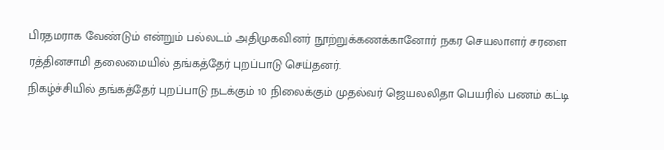பிரதமராக வேண்டும் என்றும் பல்லடம் அதிமுகவினர் நூற்றுக்கணக்கானோர் நகர செயலாளர் சரளை ரத்தினசாமி தலைமையில் தங்கத்தேர் புறப்பாடு செய்தனர்.
நிகழ்ச்சியில் தங்கத்தேர் புறப்பாடு நடக்கும் 10 நிலைக்கும் முதல்வர் ஜெயலலிதா பெயரில் பணம் கட்டி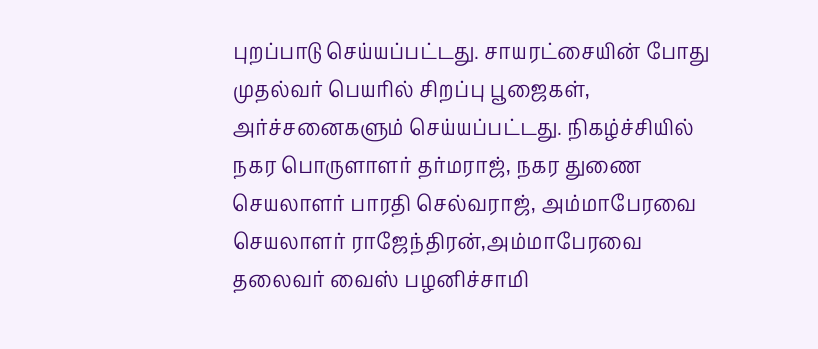புறப்பாடு செய்யப்பட்டது. சாயரட்சையின் போது முதல்வர் பெயரில் சிறப்பு பூஜைகள், அர்ச்சனைகளும் செய்யப்பட்டது. நிகழ்ச்சியில் நகர பொருளாளர் தர்மராஜ், நகர துணை செயலாளர் பாரதி செல்வராஜ், அம்மாபேரவை செயலாளர் ராஜேந்திரன்,அம்மாபேரவை தலைவர் வைஸ் பழனிச்சாமி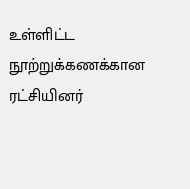உள்ளிட்ட நூற்றுக்கணக்கான ரட்சியினர்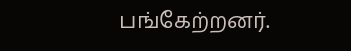பங்கேற்றனர்.